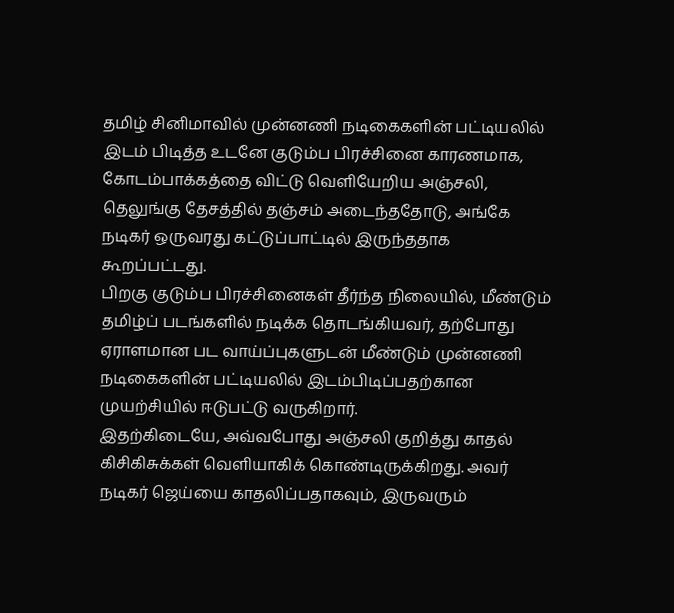தமிழ் சினிமாவில் முன்னணி நடிகைகளின் பட்டியலில் இடம் பிடித்த உடனே குடும்ப பிரச்சினை காரணமாக, கோடம்பாக்கத்தை விட்டு வெளியேறிய அஞ்சலி, தெலுங்கு தேசத்தில் தஞ்சம் அடைந்ததோடு, அங்கே நடிகர் ஒருவரது கட்டுப்பாட்டில் இருந்ததாக கூறப்பட்டது.
பிறகு குடும்ப பிரச்சினைகள் தீர்ந்த நிலையில், மீண்டும் தமிழ்ப் படங்களில் நடிக்க தொடங்கியவர், தற்போது ஏராளமான பட வாய்ப்புகளுடன் மீண்டும் முன்னணி நடிகைகளின் பட்டியலில் இடம்பிடிப்பதற்கான முயற்சியில் ஈடுபட்டு வருகிறார்.
இதற்கிடையே, அவ்வபோது அஞ்சலி குறித்து காதல் கிசிகிசுக்கள் வெளியாகிக் கொண்டிருக்கிறது. அவர் நடிகர் ஜெய்யை காதலிப்பதாகவும், இருவரும்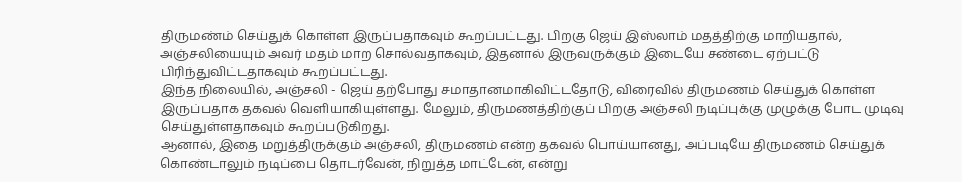திருமண்ம் செய்துக் கொள்ள இருப்பதாகவும் கூறப்பட்டது. பிறகு ஜெய் இஸ்லாம் மதத்திற்கு மாறியதால், அஞ்சலியையும் அவர் மதம் மாற சொல்வதாகவும், இதனால் இருவருக்கும் இடையே சண்டை ஏற்பட்டு பிரிந்துவிட்டதாகவும் கூறப்பட்டது.
இந்த நிலையில், அஞ்சலி - ஜெய் தற்போது சமாதானமாகிவிட்டதோடு, விரைவில் திருமணம் செய்துக் கொள்ள இருப்பதாக தகவல் வெளியாகியுள்ளது. மேலும், திருமணத்திற்குப் பிறகு அஞ்சலி நடிப்புக்கு முழுக்கு போட முடிவு செய்துள்ளதாகவும் கூறப்படுகிறது.
ஆனால், இதை மறுத்திருக்கும் அஞ்சலி, திருமணம் என்ற தகவல் பொய்யானது, அப்படியே திருமணம் செய்துக் கொண்டாலும் நடிப்பை தொடர்வேன், நிறுத்த மாட்டேன், என்று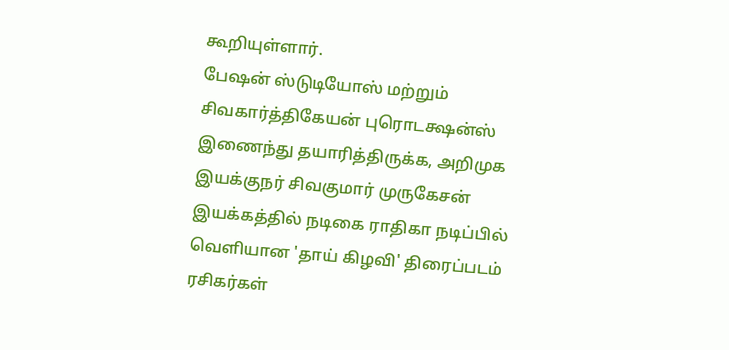கூறியுள்ளார்.
பேஷன் ஸ்டுடியோஸ் மற்றும் சிவகார்த்திகேயன் புரொடக்ஷன்ஸ் இணைந்து தயாரித்திருக்க, அறிமுக இயக்குநர் சிவகுமார் முருகேசன் இயக்கத்தில் நடிகை ராதிகா நடிப்பில் வெளியான 'தாய் கிழவி' திரைப்படம் ரசிகர்கள்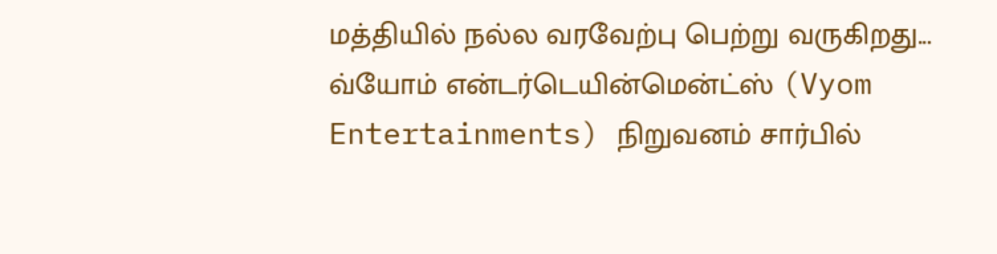மத்தியில் நல்ல வரவேற்பு பெற்று வருகிறது...
வ்யோம் என்டர்டெயின்மென்ட்ஸ் (Vyom Entertainments) நிறுவனம் சார்பில்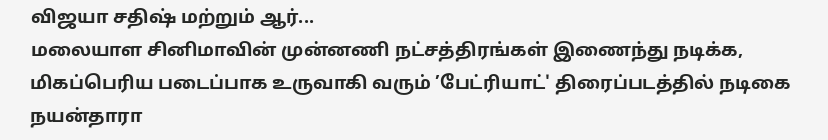விஜயா சதிஷ் மற்றும் ஆர்...
மலையாள சினிமாவின் முன்னணி நட்சத்திரங்கள் இணைந்து நடிக்க, மிகப்பெரிய படைப்பாக உருவாகி வரும் ’பேட்ரியாட்' திரைப்படத்தில் நடிகை நயன்தாரா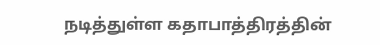நடித்துள்ள கதாபாத்திரத்தின்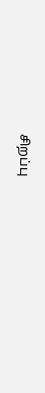சிறப்பு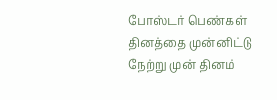போஸ்டர் பெண்கள் தினத்தை முன்னிட்டு நேற்று முன் தினம்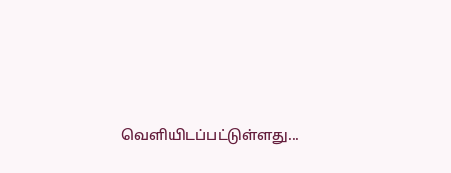வெளியிடப்பட்டுள்ளது...